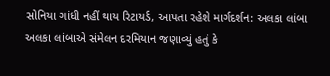સોનિયા ગાંધી નહીં થાય રિટાયર્ડ, આપતા રહેશે માર્ગદર્શન: અલકા લાંબા
અલકા લાંબાએ સંમેલન દરમિયાન જણાવ્યું હતું કે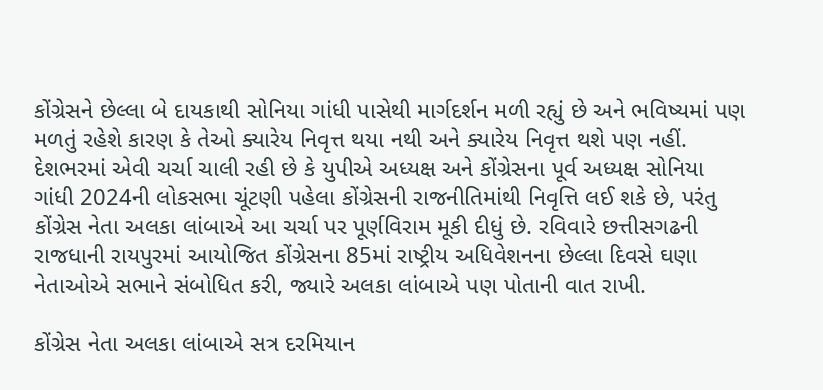કોંગ્રેસને છેલ્લા બે દાયકાથી સોનિયા ગાંધી પાસેથી માર્ગદર્શન મળી રહ્યું છે અને ભવિષ્યમાં પણ મળતું રહેશે કારણ કે તેઓ ક્યારેય નિવૃત્ત થયા નથી અને ક્યારેય નિવૃત્ત થશે પણ નહીં.
દેશભરમાં એવી ચર્ચા ચાલી રહી છે કે યુપીએ અધ્યક્ષ અને કોંગ્રેસના પૂર્વ અધ્યક્ષ સોનિયા ગાંધી 2024ની લોકસભા ચૂંટણી પહેલા કોંગ્રેસની રાજનીતિમાંથી નિવૃત્તિ લઈ શકે છે, પરંતુ કોંગ્રેસ નેતા અલકા લાંબાએ આ ચર્ચા પર પૂર્ણવિરામ મૂકી દીધું છે. રવિવારે છત્તીસગઢની રાજધાની રાયપુરમાં આયોજિત કોંગ્રેસના 85માં રાષ્ટ્રીય અધિવેશનના છેલ્લા દિવસે ઘણા નેતાઓએ સભાને સંબોધિત કરી, જ્યારે અલકા લાંબાએ પણ પોતાની વાત રાખી.

કોંગ્રેસ નેતા અલકા લાંબાએ સત્ર દરમિયાન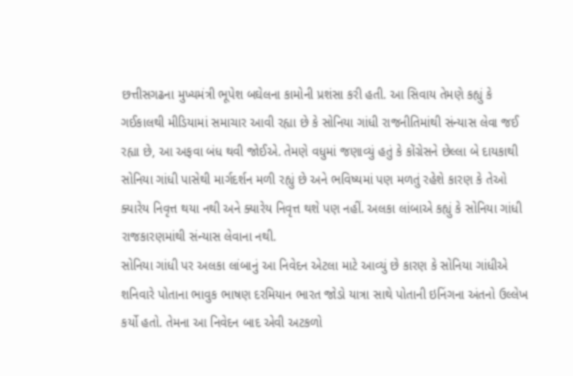છત્તીસગઢના મુખ્યમંત્રી ભૂપેશ બઘેલના કામોની પ્રશંસા કરી હતી. આ સિવાય તેમણે કહ્યું કે ગઈકાલથી મીડિયામાં સમાચાર આવી રહ્યા છે કે સોનિયા ગાંધી રાજનીતિમાંથી સંન્યાસ લેવા જઈ રહ્યા છે, આ અફવા બંધ થવી જોઈએ. તેમણે વધુમાં જણાવ્યું હતું કે કોંગ્રેસને છેલ્લા બે દાયકાથી સોનિયા ગાંધી પાસેથી માર્ગદર્શન મળી રહ્યું છે અને ભવિષ્યમાં પણ મળતું રહેશે કારણ કે તેઓ ક્યારેય નિવૃત્ત થયા નથી અને ક્યારેય નિવૃત્ત થશે પણ નહીં. અલકા લાંબાએ કહ્યું કે સોનિયા ગાંધી રાજકારણમાંથી સંન્યાસ લેવાના નથી.
સોનિયા ગાંધી પર અલકા લાંબાનું આ નિવેદન એટલા માટે આવ્યું છે કારણ કે સોનિયા ગાંધીએ શનિવારે પોતાના ભાવુક ભાષણ દરમિયાન ભારત જોડો યાત્રા સાથે પોતાની ઇનિંગના અંતનો ઉલ્લેખ કર્યો હતો. તેમના આ નિવેદન બાદ એવી અટકળો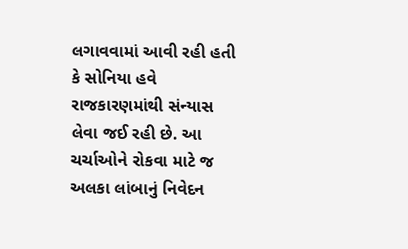લગાવવામાં આવી રહી હતી કે સોનિયા હવે રાજકારણમાંથી સંન્યાસ લેવા જઈ રહી છે. આ ચર્ચાઓને રોકવા માટે જ અલકા લાંબાનું નિવેદન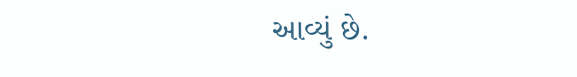આવ્યું છે.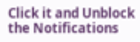Click it and Unblock the Notifications